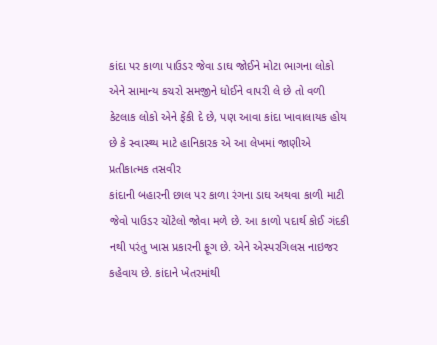કાંદા પર કાળા પાઉડર જેવા ડાઘ જોઈને મોટા ભાગના લોકો એને સામાન્ય કચરો સમજીને ધોઈને વાપરી લે છે તો વળી કેટલાક લોકો એને ફેંકી દે છે, પણ આવા કાંદા ખાવાલાયક હોય છે કે સ્વાસ્થ્ય માટે હાનિકારક એ આ લેખમાં જાણીએ
પ્રતીકાત્મક તસવીર
કાંદાની બહારની છાલ પર કાળા રંગના ડાઘ અથવા કાળી માટી જેવો પાઉડર ચોંટેલો જોવા મળે છે. આ કાળો પદાર્થ કોઈ ગંદકી નથી પરંતુ ખાસ પ્રકારની ફૂગ છે. એને એસ્પરગિલસ નાઇજર કહેવાય છે. કાંદાને ખેતરમાંથી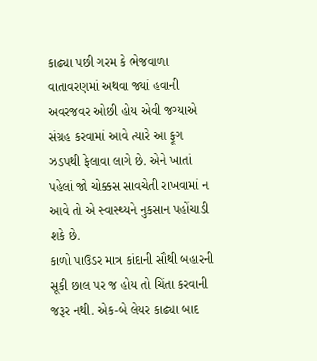કાઢ્યા પછી ગરમ કે ભેજવાળા વાતાવરણમાં અથવા જ્યાં હવાની અવરજવર ઓછી હોય એવી જગ્યાએ સંગ્રહ કરવામાં આવે ત્યારે આ ફૂગ ઝડપથી ફેલાવા લાગે છે. એને ખાતાં પહેલાં જો ચોક્કસ સાવચેતી રાખવામાં ન આવે તો એ સ્વાસ્થ્યને નુકસાન પહોંચાડી શકે છે.
કાળો પાઉડર માત્ર કાંદાની સૌથી બહારની સૂકી છાલ પર જ હોય તો ચિંતા કરવાની જરૂર નથી. એક-બે લેયર કાઢ્યા બાદ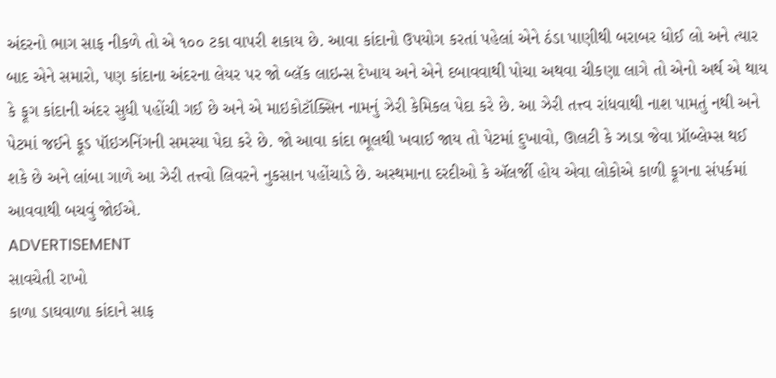અંદરનો ભાગ સાફ નીકળે તો એ ૧૦૦ ટકા વાપરી શકાય છે. આવા કાંદાનો ઉપયોગ કરતાં પહેલાં એને ઠંડા પાણીથી બરાબર ધોઈ લો અને ત્યાર બાદ એને સમારો, પણ કાંદાના અંદરના લેયર પર જો બ્લૅક લાઇન્સ દેખાય અને એને દબાવવાથી પોચા અથવા ચીકણા લાગે તો એનો અર્થ એ થાય કે ફૂગ કાંદાની અંદર સુધી પહોંચી ગઈ છે અને એ માઇકોટૉક્સિન નામનું ઝેરી કેમિકલ પેદા કરે છે. આ ઝેરી તત્ત્વ રાંધવાથી નાશ પામતું નથી અને પેટમાં જઈને ફૂડ પૉઇઝનિંગની સમસ્યા પેદા કરે છે. જો આવા કાંદા ભૂલથી ખવાઈ જાય તો પેટમાં દુખાવો, ઊલટી કે ઝાડા જેવા પ્રૉબ્લેમ્સ થઈ શકે છે અને લાંબા ગાળે આ ઝેરી તત્ત્વો લિવરને નુકસાન પહોંચાડે છે. અસ્થમાના દરદીઓ કે ઍલર્જી હોય એવા લોકોએ કાળી ફૂગના સંપર્કમાં આવવાથી બચવું જોઈએ.
ADVERTISEMENT
સાવચેતી રાખો
કાળા ડાઘવાળા કાંદાને સાફ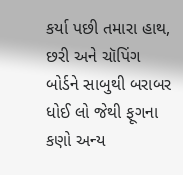કર્યા પછી તમારા હાથ, છરી અને ચૉપિંગ બોર્ડને સાબુથી બરાબર ધોઈ લો જેથી ફૂગના કણો અન્ય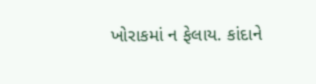ખોરાકમાં ન ફેલાય. કાંદાને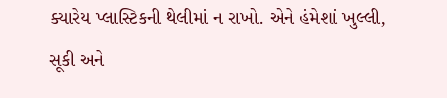ક્યારેય પ્લાસ્ટિકની થેલીમાં ન રાખો. એને હંમેશાં ખુલ્લી, સૂકી અને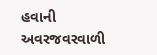હવાની અવરજવરવાળી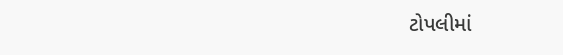ટોપલીમાં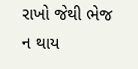રાખો જેથી ભેજ ન થાય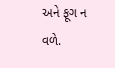અને ફૂગ ન વળે.